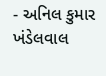- અનિલ કુમાર ખંડેલવાલ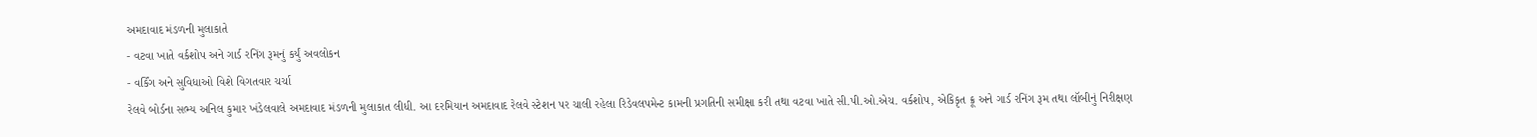અમદાવાદ મંડળની મુલાકાતે
- વટવા ખાતે વર્કશોપ અને ગાર્ડ રનિંગ રૂમનું કર્યું અવલોકન
- વર્કિંગ અને સુવિધાઓ વિશે વિગતવાર ચર્ચા
રેલવે બોર્ડના સભ્ય અનિલ કુમાર ખંડેલવાલે અમદાવાદ મંડળની મુલાકાત લીધી. આ દરમિયાન અમદાવાદ રેલવે સ્ટેશન પર ચાલી રહેલા રિડેવલપમેન્ટ કામની પ્રગતિની સમીક્ષા કરી તથા વટવા ખાતે સી.પી.ઓ.એચ. વર્કશોપ, એકિકૃત ક્રૂ અને ગાર્ડ રનિંગ રૂમ તથા લૉબીનું નિરીક્ષણ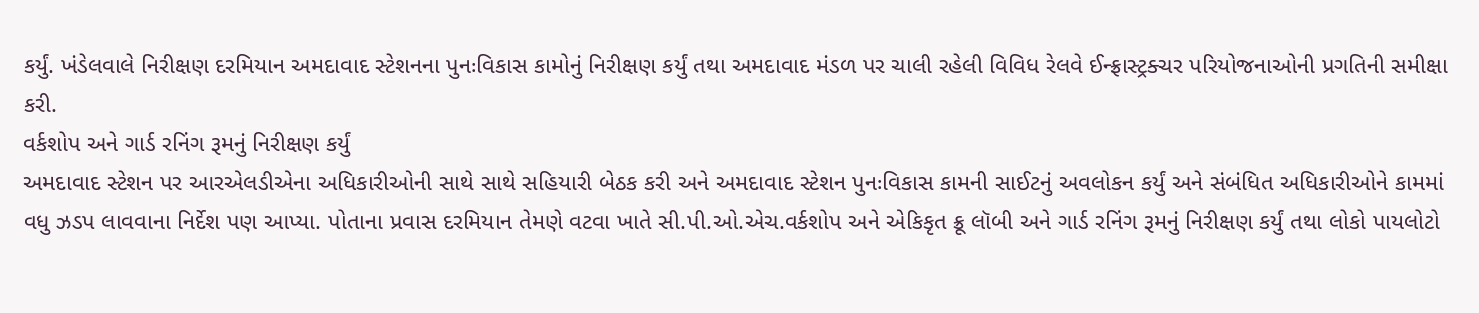કર્યું. ખંડેલવાલે નિરીક્ષણ દરમિયાન અમદાવાદ સ્ટેશનના પુનઃવિકાસ કામોનું નિરીક્ષણ કર્યું તથા અમદાવાદ મંડળ પર ચાલી રહેલી વિવિધ રેલવે ઈન્ફ્રાસ્ટ્રક્ચર પરિયોજનાઓની પ્રગતિની સમીક્ષા કરી.
વર્કશોપ અને ગાર્ડ રનિંગ રૂમનું નિરીક્ષણ કર્યું
અમદાવાદ સ્ટેશન પર આરએલડીએના અધિકારીઓની સાથે સાથે સહિયારી બેઠક કરી અને અમદાવાદ સ્ટેશન પુનઃવિકાસ કામની સાઈટનું અવલોકન કર્યું અને સંબંધિત અધિકારીઓને કામમાં વધુ ઝડપ લાવવાના નિર્દેશ પણ આપ્યા. પોતાના પ્રવાસ દરમિયાન તેમણે વટવા ખાતે સી.પી.ઓ.એચ.વર્કશોપ અને એકિકૃત ક્રૂ લૉબી અને ગાર્ડ રનિંગ રૂમનું નિરીક્ષણ કર્યું તથા લોકો પાયલોટો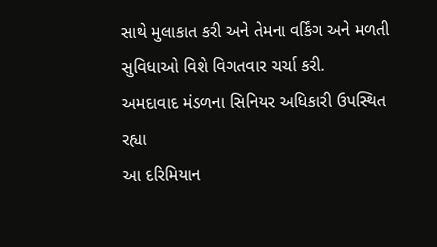સાથે મુલાકાત કરી અને તેમના વર્કિંગ અને મળતી સુવિધાઓ વિશે વિગતવાર ચર્ચા કરી.
અમદાવાદ મંડળના સિનિયર અધિકારી ઉપસ્થિત રહ્યા
આ દરિમિયાન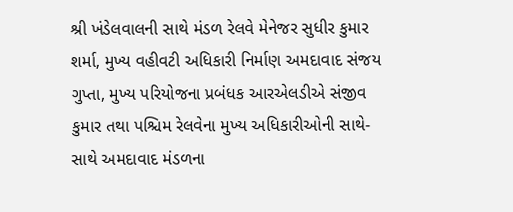શ્રી ખંડેલવાલની સાથે મંડળ રેલવે મેનેજર સુધીર કુમાર શર્મા, મુખ્ય વહીવટી અધિકારી નિર્માણ અમદાવાદ સંજય ગુપ્તા, મુખ્ય પરિયોજના પ્રબંધક આરએલડીએ સંજીવ કુમાર તથા પશ્ચિમ રેલવેના મુખ્ય અધિકારીઓની સાથે-સાથે અમદાવાદ મંડળના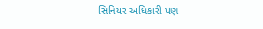સિનિયર અધિકારી પણ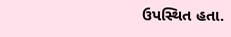ઉપસ્થિત હતા.